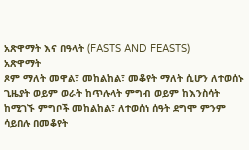አጽዋማት እና በዓላት (FASTS AND FEASTS)
አጽዋማት
ጾም ማለት መዋል፣ መከልከል፣ መቆየት ማለት ሲሆን ለተወሰኑ ጊዜያት ወይም ወራት ከጥሉላት ምግብ ወይም ከእንስሳት ከሚገኙ ምግቦች መከልከል፣ ለተወሰነ ሰዓት ደግሞ ምንም ሳይበሉ በመቆየት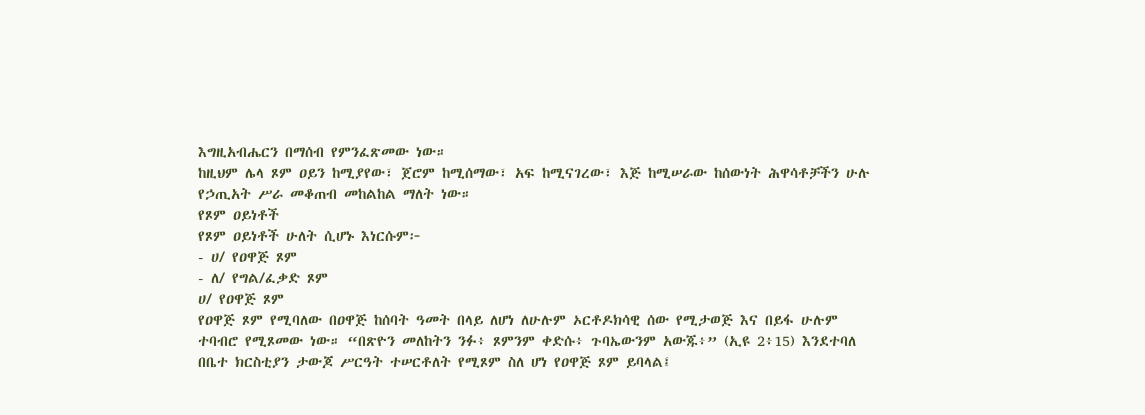እግዚአብሔርን በማሰብ የምንፈጽመው ነው።
ከዚህም ሌላ ጾም ዐይን ከሚያየው፣ ጀሮም ከሚሰማው፣ አፍ ከሚናገረው፣ እጅ ከሚሠራው ከሰውነት ሕዋሳቶቻችን ሁሉ የኃጢአት ሥራ መቆጠብ መከልከል ማለት ነው።
የጾም ዐይነቶች
የጾም ዐይነቶች ሁለት ሲሆኑ እነርሱም፦
- ሀ/ የዐዋጅ ጾም
- ለ/ የግል/ፈቃድ ጾም
ሀ/ የዐዋጅ ጾም
የዐዋጅ ጾም የሚባለው በዐዋጅ ከሰባት ዓመት በላይ ለሆነ ለሁሉም ኦርቶዶክሳዊ ሰው የሚታወጅ እና በይፋ ሁሉም ተባብሮ የሚጾመው ነው። “በጽዮን መለከትን ንፉ፥ ጾምንም ቀድሱ፥ ጉባኤውንም አውጁ፥” (ኢዩ 2፥15) እንደተባለ በቤተ ክርስቲያን ታውጆ ሥርዓት ተሠርቶለት የሚጾም ስለ ሆነ የዐዋጅ ጾም ይባላል፤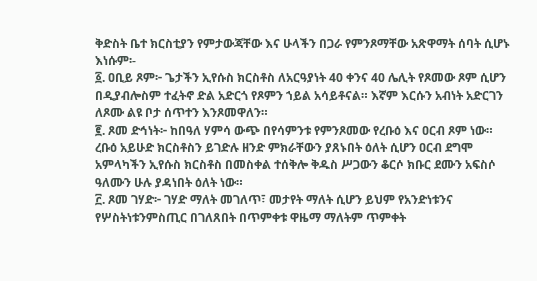ቅድስት ቤተ ክርስቲያን የምታውጃቸው እና ሁላችን በጋራ የምንጾማቸው አጽዋማት ሰባት ሲሆኑ እነሱም፡-
፩. ዐቢይ ጾም፦ ጌታችን ኢየሱስ ክርስቶስ ለአርዓያነት 40 ቀንና 40 ሌሊት የጾመው ጾም ሲሆን በዲያብሎስም ተፈትኖ ድል አድርጎ የጾምን ኀይል አሳይቶናል። እኛም እርሱን አብነት አድርገን ለጾሙ ልዩ ቦታ ሰጥተን እንጾመዋለን።
፪. ጾመ ድኅነት፦ ከበዓለ ሃምሳ ውጭ በየሳምንቱ የምንጾመው የረቡዕ እና ዐርብ ጾም ነው። ረቡዕ አይሁድ ክርስቶስን ይገድሉ ዘንድ ምክራቸውን ያጸኑበት ዕለት ሲሆን ዐርብ ደግሞ አምላካችን ኢየሱስ ክርስቶስ በመስቀል ተሰቅሎ ቅዱስ ሥጋውን ቆርሶ ክቡር ደሙን አፍስሶ ዓለሙን ሁሉ ያዳነበት ዕለት ነው።
፫. ጾመ ገሃድ፦ ገሃድ ማለት መገለጥ፣ መታየት ማለት ሲሆን ይህም የአንድነቱንና የሦስትነቱንምስጢር በገለጸበት በጥምቀቱ ዋዜማ ማለትም ጥምቀት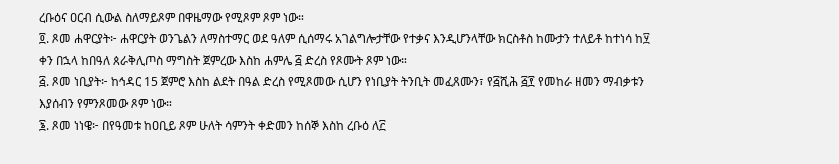ረቡዕና ዐርብ ሲውል ስለማይጾም በዋዜማው የሚጾም ጾም ነው።
፬. ጾመ ሐዋርያት፦ ሐዋርያት ወንጌልን ለማስተማር ወደ ዓለም ሲሰማሩ አገልግሎታቸው የተቃና እንዲሆንላቸው ክርስቶስ ከሙታን ተለይቶ ከተነሳ ከ፶ ቀን በኋላ ከበዓለ ጰራቅሊጦስ ማግስት ጀምረው እስከ ሐምሌ ፭ ድረስ የጾሙት ጾም ነው።
፭. ጾመ ነቢያት፦ ከኅዳር 15 ጀምሮ እስከ ልደት በዓል ድረስ የሚጾመው ሲሆን የነቢያት ትንቢት መፈጸሙን፣ የ፭ሺሕ ፭፻ የመከራ ዘመን ማብቃቱን እያሰብን የምንጾመው ጾም ነው።
፮. ጾመ ነነዌ፦ በየዓመቱ ከዐቢይ ጾም ሁለት ሳምንት ቀድመን ከሰኞ እስከ ረቡዕ ለ፫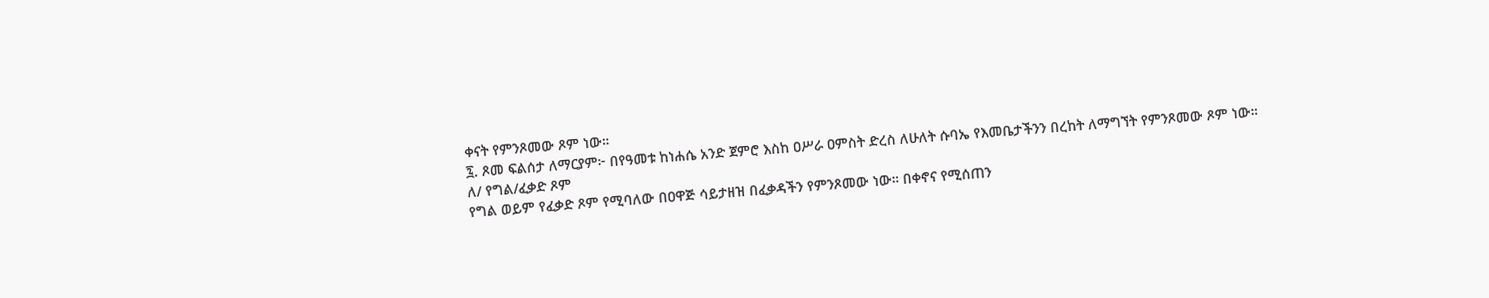ቀናት የምንጾመው ጾም ነው።
፯. ጾመ ፍልሰታ ለማርያም፦ በየዓመቱ ከነሐሴ አንድ ጀምሮ እስከ ዐሥራ ዐምስት ድረስ ለሁለት ሱባኤ የእመቤታችንን በረከት ለማግኘት የምንጾመው ጾም ነው።
ለ/ የግል/ፈቃድ ጾም
የግል ወይም የፈቃድ ጾም የሚባለው በዐዋጅ ሳይታዘዝ በፈቃዳችን የምንጾመው ነው። በቀኖና የሚሰጠን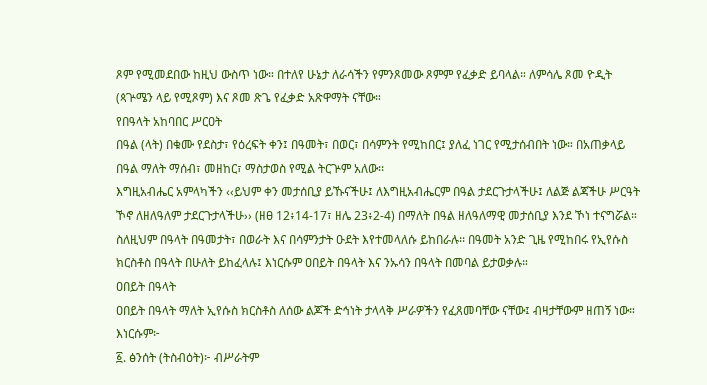ጾም የሚመደበው ከዚህ ውስጥ ነው። በተለየ ሁኔታ ለራሳችን የምንጾመው ጾምም የፈቃድ ይባላል። ለምሳሌ ጾመ ዮዲት (ጳጕሜን ላይ የሚጾም) እና ጾመ ጽጌ የፈቃድ አጽዋማት ናቸው።
የበዓላት አከባበር ሥርዐት
በዓል (ላት) በቁሙ የደስታ፣ የዕረፍት ቀን፤ በዓመት፣ በወር፣ በሳምንት የሚከበር፤ ያለፈ ነገር የሚታሰብበት ነው። በአጠቃላይ በዓል ማለት ማሰብ፣ መዘከር፣ ማስታወስ የሚል ትርጕም አለው፡፡
እግዚአብሔር አምላካችን ‹‹ይህም ቀን መታሰቢያ ይኹናችሁ፤ ለእግዚአብሔርም በዓል ታደርጉታላችሁ፤ ለልጅ ልጃችሁ ሥርዓት ኾኖ ለዘለዓለም ታደርጉታላችሁ›› (ዘፀ 12፥14-17፣ ዘሌ 23፥2-4) በማለት በዓል ዘለዓለማዊ መታሰቢያ እንደ ኾነ ተናግሯል። ስለዚህም በዓላት በዓመታት፣ በወራት እና በሳምንታት ዑደት እየተመላለሱ ይከበራሉ፡፡ በዓመት አንድ ጊዜ የሚከበሩ የኢየሱስ ክርስቶስ በዓላት በሁለት ይከፈላሉ፤ እነርሱም ዐበይት በዓላት እና ንኡሳን በዓላት በመባል ይታወቃሉ።
ዐበይት በዓላት
ዐበይት በዓላት ማለት ኢየሱስ ክርስቶስ ለሰው ልጆች ድኅነት ታላላቅ ሥራዎችን የፈጸመባቸው ናቸው፤ ብዛታቸውም ዘጠኝ ነው። እነርሱም፦
፩. ፅንሰት (ትስብዕት)፦ ብሥራትም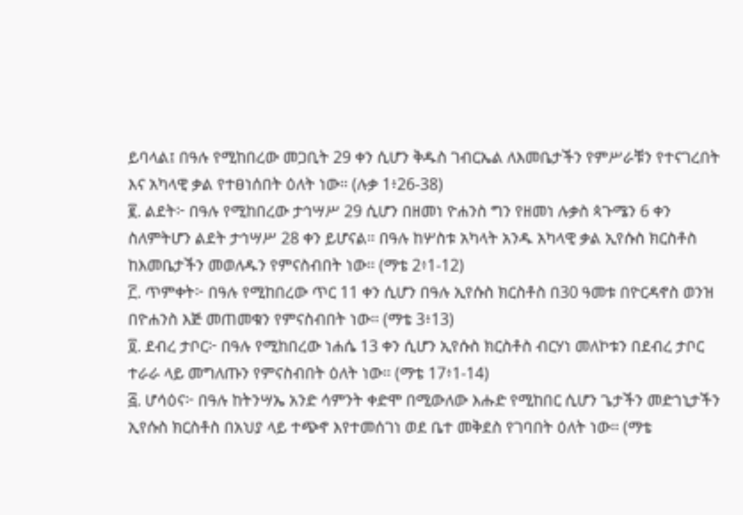ይባላል፤ በዓሉ የሚከበረው መጋቢት 29 ቀን ሲሆን ቅዱስ ገብርኤል ለእመቤታችን የምሥራቹን የተናገረበት እና አካላዊ ቃል የተፀነሰበት ዕለት ነው። (ሉቃ 1፥26-38)
፪. ልደት፦ በዓሉ የሚከበረው ታኅሣሥ 29 ሲሆን በዘመነ ዮሐንስ ግን የዘመነ ሉቃስ ጳጉሜን 6 ቀን ስለምትሆን ልደት ታኅሣሥ 28 ቀን ይሆናል። በዓሉ ከሦስቱ አካላት አንዱ አካላዊ ቃል ኢየሱስ ክርስቶስ ከእመቤታችን መወለዱን የምናስብበት ነው። (ማቴ 2፥1-12)
፫. ጥምቀት፦ በዓሉ የሚከበረው ጥር 11 ቀን ሲሆን በዓሉ ኢየሱስ ክርስቶስ በ30 ዓመቱ በዮርዳኖስ ወንዝ በዮሐንስ እጅ መጠመቁን የምናስብበት ነው። (ማቴ 3፥13)
፬. ደብረ ታቦር፦ በዓሉ የሚከበረው ነሐሴ 13 ቀን ሲሆን ኢየሱስ ክርስቶስ ብርሃነ መለኮቱን በደብረ ታቦር ተራራ ላይ መግለጡን የምናስብበት ዕለት ነው። (ማቴ 17፥1-14)
፭. ሆሳዕና፦ በዓሉ ከትንሣኤ አንድ ሳምንት ቀድሞ በሚውለው እሑድ የሚከበር ሲሆን ጌታችን መድኀኒታችን ኢየሱስ ክርስቶስ በአህያ ላይ ተጭኖ እየተመሰገነ ወደ ቤተ መቅደስ የገባበት ዕለት ነው። (ማቴ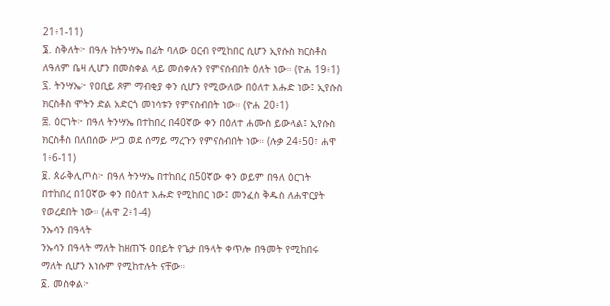21፥1-11)
፮. ስቅለት፦ በዓሉ ከትንሣኤ በፊት ባለው ዐርብ የሚከበር ሲሆን ኢየሱስ ክርስቶስ ለዓለም ቤዛ ሊሆን በመስቀል ላይ መሰቀሉን የምናሰብበት ዕለት ነው። (ዮሐ 19፥1)
፯. ትንሣኤ፦ የዐቢይ ጾም ማብቂያ ቀን ሲሆን የሚውለው በዕለተ እሑድ ነው፤ ኢየሱስ ክርስቶስ ሞትን ድል አድርጎ መነሳቱን የምናስብበት ነው። (ዮሐ 20፥1)
፰. ዕርገት፦ በዓለ ትንሣኤ በተከበረ በ40ኛው ቀን በዕለተ ሐሙስ ይውላል፤ ኢየሱስ ክርስቶስ በለበሰው ሥጋ ወደ ሰማይ ማረጉን የምናስብበት ነው። (ሉቃ 24፥50፣ ሐዋ 1፥6-11)
፱. ጰራቅሊጦስ፦ በዓለ ትንሣኤ በተከበረ በ50ኛው ቀን ወይም በዓለ ዕርገት በተከበረ በ10ኛው ቀን በዕለተ እሑድ የሚከበር ነው፤ መንፈስ ቅዱስ ለሐዋርያት የወረደበት ነው። (ሐዋ 2፥1-4)
ንኡሳን በዓላት
ንኡሳን በዓላት ማለት ከዘጠኙ ዐበይት የጌታ በዓላት ቀጥሎ በዓመት የሚከበሩ ማለት ሲሆን እነሱም የሚከተሉት ናቸው።
፩. መስቀል፦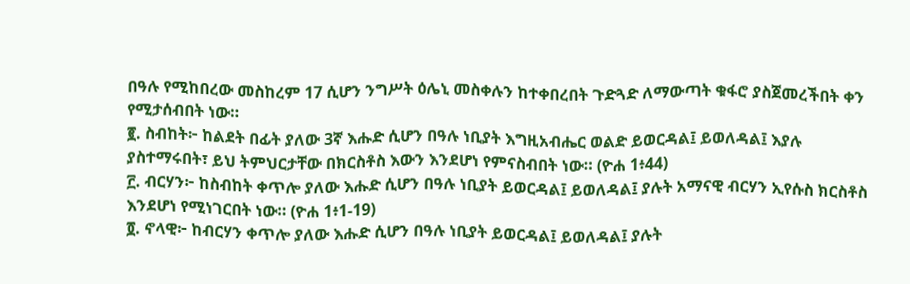በዓሉ የሚከበረው መስከረም 17 ሲሆን ንግሥት ዕሌኒ መስቀሉን ከተቀበረበት ጉድጓድ ለማውጣት ቁፋሮ ያስጀመረችበት ቀን የሚታሰብበት ነው።
፪. ስብከት፦ ከልደት በፊት ያለው 3ኛ እሑድ ሲሆን በዓሉ ነቢያት እግዚአብሔር ወልድ ይወርዳል፤ ይወለዳል፤ እያሉ ያስተማሩበት፣ ይህ ትምህርታቸው በክርስቶስ እውን እንደሆነ የምናስብበት ነው። (ዮሐ 1፥44)
፫. ብርሃን፦ ከስብከት ቀጥሎ ያለው እሑድ ሲሆን በዓሉ ነቢያት ይወርዳል፤ ይወለዳል፤ ያሉት አማናዊ ብርሃን ኢየሱስ ክርስቶስ እንደሆነ የሚነገርበት ነው። (ዮሐ 1፥1-19)
፬. ኖላዊ፦ ከብርሃን ቀጥሎ ያለው እሑድ ሲሆን በዓሉ ነቢያት ይወርዳል፤ ይወለዳል፤ ያሉት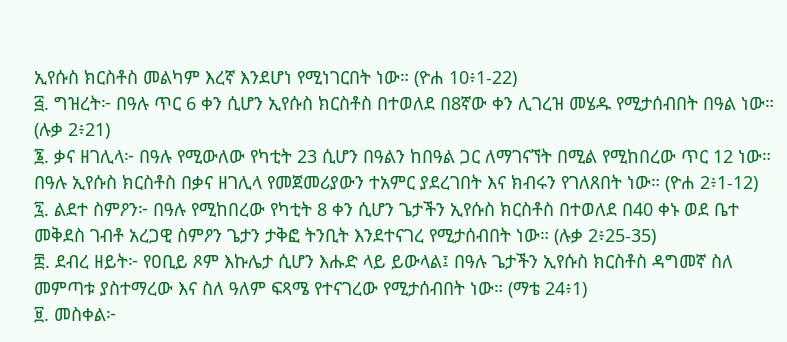ኢየሱስ ክርስቶስ መልካም እረኛ እንደሆነ የሚነገርበት ነው። (ዮሐ 10፥1-22)
፭. ግዝረት፦ በዓሉ ጥር 6 ቀን ሲሆን ኢየሱስ ክርስቶስ በተወለደ በ8ኛው ቀን ሊገረዝ መሄዱ የሚታሰብበት በዓል ነው። (ሉቃ 2፥21)
፮. ቃና ዘገሊላ፦ በዓሉ የሚውለው የካቲት 23 ሲሆን በዓልን ከበዓል ጋር ለማገናኘት በሚል የሚከበረው ጥር 12 ነው። በዓሉ ኢየሱስ ክርስቶስ በቃና ዘገሊላ የመጀመሪያውን ተአምር ያደረገበት እና ክብሩን የገለጸበት ነው። (ዮሐ 2፥1-12)
፯. ልደተ ስምዖን፦ በዓሉ የሚከበረው የካቲት 8 ቀን ሲሆን ጌታችን ኢየሱስ ክርስቶስ በተወለደ በ40 ቀኑ ወደ ቤተ መቅደስ ገብቶ አረጋዊ ስምዖን ጌታን ታቅፎ ትንቢት እንደተናገረ የሚታሰብበት ነው። (ሉቃ 2፥25-35)
፰. ደብረ ዘይት፦ የዐቢይ ጾም እኩሌታ ሲሆን እሑድ ላይ ይውላል፤ በዓሉ ጌታችን ኢየሱስ ክርስቶስ ዳግመኛ ስለ መምጣቱ ያስተማረው እና ስለ ዓለም ፍጻሜ የተናገረው የሚታሰብበት ነው። (ማቴ 24፥1)
፱. መስቀል፦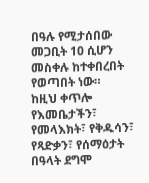በዓሉ የሚታሰበው መጋቢት 10 ሲሆን መስቀሉ ከተቀበረበት የወጣበት ነው።
ከዚህ ቀጥሎ የእመቤታችን፣ የመላእክት፣ የቅዱሳን፣ የጻድቃን፣ የሰማዕታት በዓላት ደግሞ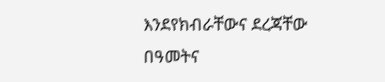እንደየክብራቸውና ደረጃቸው በዓመትና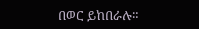በወር ይከበራሉ።